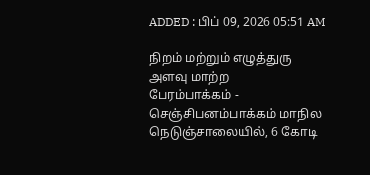ADDED : பிப் 09, 2026 05:51 AM

நிறம் மற்றும் எழுத்துரு அளவு மாற்ற
பேரம்பாக்கம் - செஞ்சிபனம்பாக்கம் மாநில நெடுஞ்சாலையில், 6 கோடி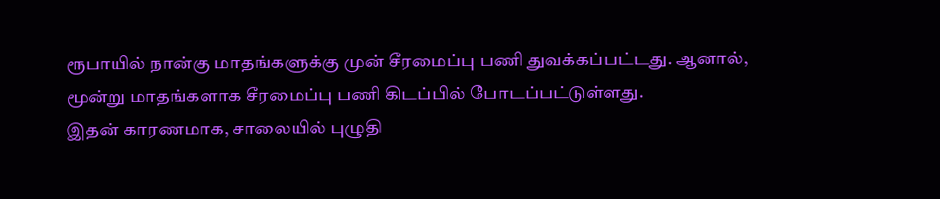ரூபாயில் நான்கு மாதங்களுக்கு முன் சீரமைப்பு பணி துவக்கப்பட்டது. ஆனால், மூன்று மாதங்களாக சீரமைப்பு பணி கிடப்பில் போடப்பட்டுள்ளது.
இதன் காரணமாக, சாலையில் புழுதி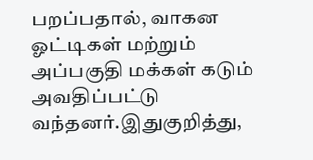பறப்பதால், வாகன ஓட்டிகள் மற்றும் அப்பகுதி மக்கள் கடும் அவதிப்பட்டு வந்தனர்.இதுகுறித்து,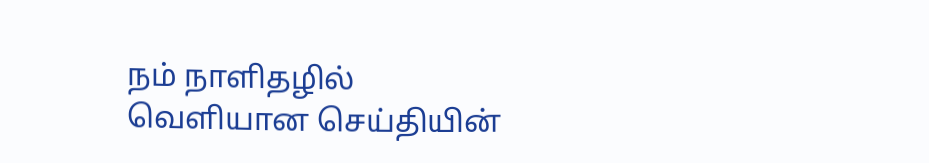நம் நாளிதழில் வெளியான செய்தியின்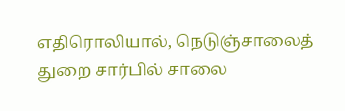எதிரொலியால், நெடுஞ்சாலைத் துறை சார்பில் சாலை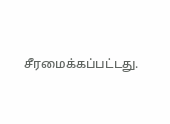சீரமைக்கப்பட்டது.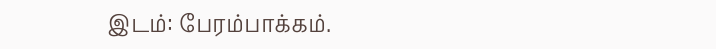இடம்: பேரம்பாக்கம்.